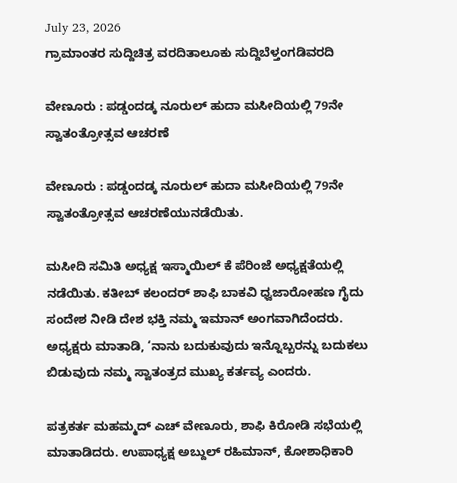July 23, 2026
ಗ್ರಾಮಾಂತರ ಸುದ್ದಿಚಿತ್ರ ವರದಿತಾಲೂಕು ಸುದ್ದಿಬೆಳ್ತಂಗಡಿವರದಿ

ವೇಣೂರು : ಪಡ್ಡಂದಡ್ಕ ನೂರುಲ್ ಹುದಾ ಮಸೀದಿಯಲ್ಲಿ 79ನೇ ಸ್ವಾತಂತ್ರೋತ್ಸವ ಆಚರಣೆ

ವೇಣೂರು : ಪಡ್ಡಂದಡ್ಕ ನೂರುಲ್ ಹುದಾ ಮಸೀದಿಯಲ್ಲಿ 79ನೇ ಸ್ವಾತಂತ್ರೋತ್ಸವ ಆಚರಣೆಯುನಡೆಯಿತು.

ಮಸೀದಿ ಸಮಿತಿ ಅಧ್ಯಕ್ಷ ಇಸ್ಮಾಯಿಲ್ ಕೆ ಪೆರಿಂಜೆ ಅಧ್ಯಕ್ಷತೆಯಲ್ಲಿ ನಡೆಯಿತು. ಕತೀಬ್ ಕಲಂದರ್ ಶಾಫಿ ಬಾಕವಿ ಧ್ವಜಾರೋಹಣ ಗೈದು ಸಂದೇಶ ನೀಡಿ ದೇಶ ಭಕ್ತಿ ನಮ್ಮ ಇಮಾನ್ ಅಂಗವಾಗಿದೆಂದರು. ಅಧ್ಯಕ್ಷರು ಮಾತಾಡಿ, ‘ನಾನು ಬದುಕುವುದು ಇನ್ನೊಬ್ಬರನ್ನು ಬದುಕಲು ಬಿಡುವುದು ನಮ್ಮ ಸ್ವಾತಂತ್ರದ ಮುಖ್ಯ ಕರ್ತವ್ಯ ಎಂದರು.

ಪತ್ರಕರ್ತ ಮಹಮ್ಮದ್ ಎಚ್ ವೇಣೂರು, ಶಾಫಿ ಕಿರೋಡಿ ಸಭೆಯಲ್ಲಿ ಮಾತಾಡಿದರು. ಉಪಾಧ್ಯಕ್ಷ ಅಬ್ದುಲ್ ರಹಿಮಾನ್, ಕೋಶಾಧಿಕಾರಿ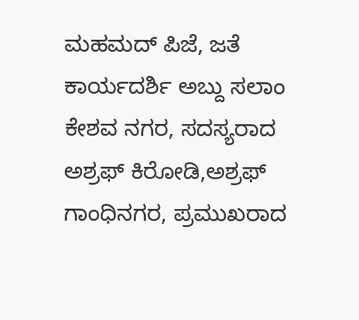ಮಹಮದ್ ಪಿಜೆ, ಜತೆ ಕಾರ್ಯದರ್ಶಿ ಅಬ್ದು ಸಲಾಂ ಕೇಶವ ನಗರ, ಸದಸ್ಯರಾದ ಅಶ್ರಫ್ ಕಿರೋಡಿ,ಅಶ್ರಫ್ ಗಾಂಧಿನಗರ, ಪ್ರಮುಖರಾದ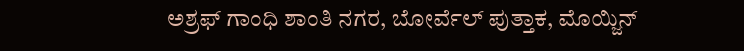ಅಶ್ರಫ್ ಗಾಂಧಿ ಶಾಂತಿ ನಗರ, ಬೋರ್ವೆಲ್ ಪುತ್ತಾಕ, ಮೊಯ್ಜಿನ್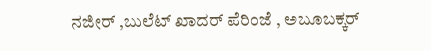ನಜೀರ್ ,ಬುಲೆಟ್ ಖಾದರ್ ಪೆರಿಂಜೆ , ಅಬೂಬಕ್ಕರ್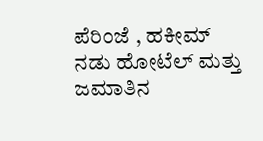ಪೆರಿಂಜೆ , ಹಕೀಮ್ ನಡು ಹೋಟೆಲ್ ಮತ್ತು ಜಮಾತಿನ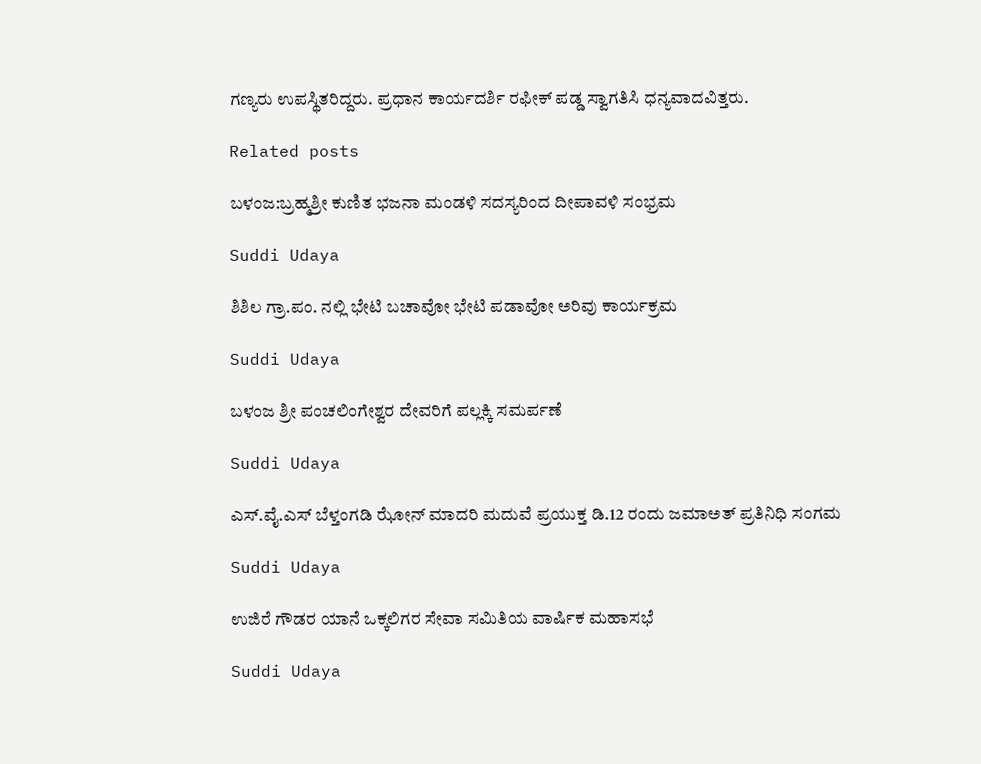ಗಣ್ಯರು ಉಪಸ್ಥಿತರಿದ್ದರು. ಪ್ರಧಾನ ಕಾರ್ಯದರ್ಶಿ ರಫೀಕ್ ಪಡ್ಡ ಸ್ವಾಗತಿಸಿ ಧನ್ಯವಾದವಿತ್ತರು.

Related posts

ಬಳಂಜ:ಬ್ರಹ್ಮಶ್ರೀ ಕುಣಿತ ಭಜನಾ ಮಂಡಳಿ ಸದಸ್ಯರಿಂದ ದೀಪಾವಳಿ ಸಂಭ್ರಮ

Suddi Udaya

ಶಿಶಿಲ ಗ್ರಾ.ಪಂ. ನಲ್ಲಿ ಭೇಟಿ ಬಚಾವೋ ಭೇಟಿ ಪಡಾವೋ ಅರಿವು ಕಾರ್ಯಕ್ರಮ

Suddi Udaya

ಬಳಂಜ ಶ್ರೀ ಪಂಚಲಿಂಗೇಶ್ವರ ದೇವರಿಗೆ ಪಲ್ಲಕ್ಕಿ ಸಮರ್ಪಣೆ

Suddi Udaya

ಎಸ್.ವೈ.ಎಸ್ ಬೆಳ್ತಂಗಡಿ ಝೋನ್ ಮಾದರಿ ಮದುವೆ ಪ್ರಯುಕ್ತ ಡಿ.12 ರಂದು ಜಮಾಅತ್ ಪ್ರತಿನಿಧಿ ಸಂಗಮ

Suddi Udaya

ಉಜಿರೆ ಗೌಡರ ಯಾನೆ ಒಕ್ಕಲಿಗರ ಸೇವಾ ಸಮಿತಿಯ ವಾರ್ಷಿಕ ಮಹಾಸಭೆ

Suddi Udaya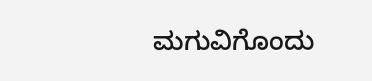ಮಗುವಿಗೊಂದು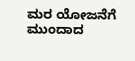ಮರ ಯೋಜನೆಗೆ ಮುಂದಾದ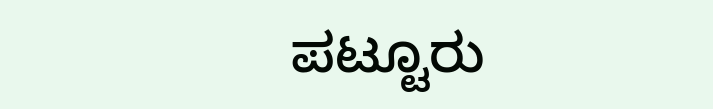ಪಟ್ಟೂರು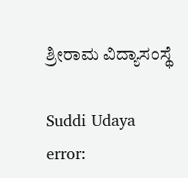ಶ್ರೀರಾಮ ವಿದ್ಯಾಸಂಸ್ಥೆ

Suddi Udaya
error: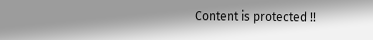Content is protected !!